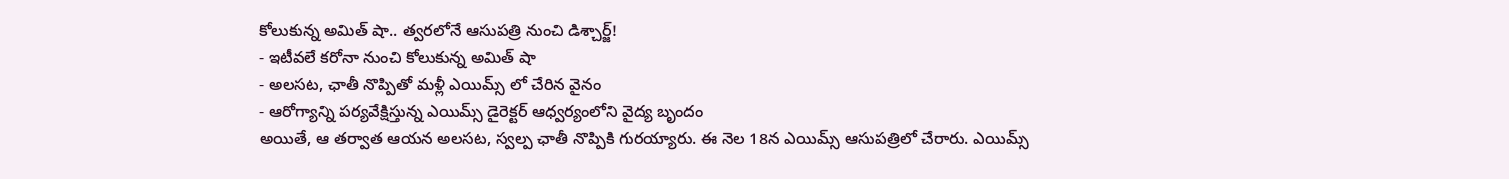కోలుకున్న అమిత్ షా.. త్వరలోనే ఆసుపత్రి నుంచి డిశ్చార్జ్!
- ఇటీవలే కరోనా నుంచి కోలుకున్న అమిత్ షా
- అలసట, ఛాతీ నొప్పితో మళ్లీ ఎయిమ్స్ లో చేరిన వైనం
- ఆరోగ్యాన్ని పర్యవేక్షిస్తున్న ఎయిమ్స్ డైరెక్టర్ ఆధ్వర్యంలోని వైద్య బృందం
అయితే, ఆ తర్వాత ఆయన అలసట, స్వల్ప ఛాతీ నొప్పికి గురయ్యారు. ఈ నెల 18న ఎయిమ్స్ ఆసుపత్రిలో చేరారు. ఎయిమ్స్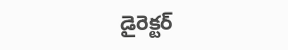డైరెక్టర్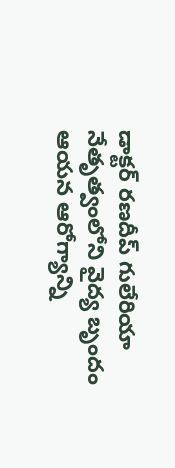డాక్టర్ రణదీప్ గులేరియా నేతృత్వంలోని వైద్య బృందం ఆయన ఆరోగ్యాన్ని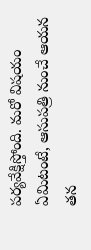పర్యవేక్షిస్తోంది. మరో విషయం ఏమిటంటే, ఆసుపత్రి నుంచే ఆయన తన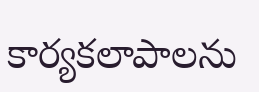కార్యకలాపాలను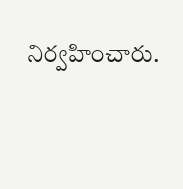నిర్వహించారు.